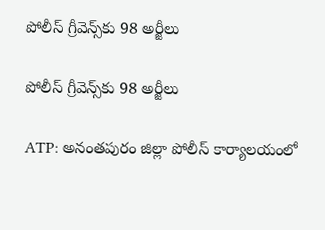పోలీస్ గ్రీవెన్స్‌కు 98 అర్జీలు

పోలీస్ గ్రీవెన్స్‌కు 98 అర్జీలు

ATP: అనంతపురం జిల్లా పోలీస్ కార్యాలయంలో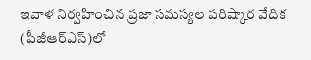ఇవాళ నిర్వహించిన ప్రజా సమస్యల పరిష్కార వేదిక (పీజీఆర్ఎస్)లో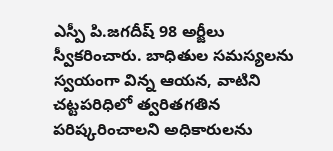ఎస్పీ పి.జగదీష్ 98 అర్జీలు స్వీకరించారు. బాధితుల సమస్యలను స్వయంగా విన్న ఆయన, వాటిని చట్టపరిధిలో త్వరితగతిన పరిష్కరించాలని అధికారులను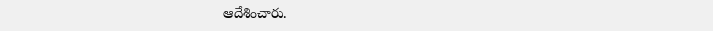ఆదేశించారు.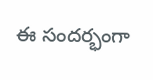ఈ సందర్భంగా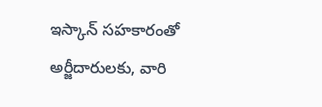ఇస్కాన్ సహకారంతో అర్జీదారులకు, వారి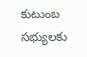కుటుంబ సభ్యులకు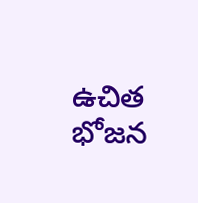ఉచిత భోజన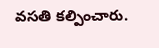వసతి కల్పించారు.